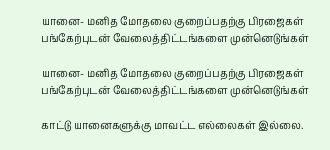யானை- மனித மோதலை குறைப்பதற்கு பிரஜைகள் பங்கேற்புடன் வேலைத்திட்டங்களை முன்னெடுங்கள்

யானை- மனித மோதலை குறைப்பதற்கு பிரஜைகள் பங்கேற்புடன் வேலைத்திட்டங்களை முன்னெடுங்கள்

காட்டு யானைகளுக்கு மாவட்ட எல்லைகள் இல்லை.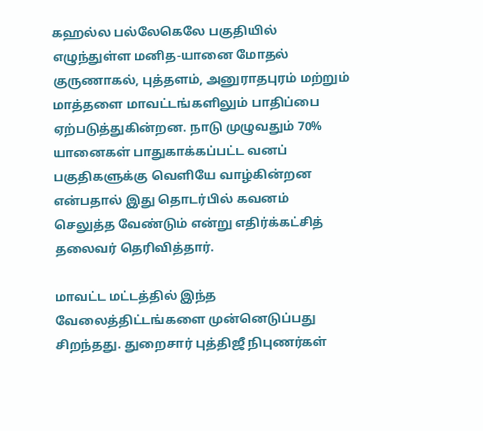கஹல்ல பல்லேகெலே பகுதியில் எழுந்துள்ள மனித-யானை மோதல் குருணாகல், புத்தளம், அனுராதபுரம் மற்றும் மாத்தளை மாவட்டங்களிலும் பாதிப்பை ஏற்படுத்துகின்றன. நாடு முழுவதும் 70% யானைகள் பாதுகாக்கப்பட்ட வனப் பகுதிகளுக்கு வெளியே வாழ்கின்றன என்பதால் இது தொடர்பில் கவனம் செலுத்த வேண்டும் என்று எதிர்க்கட்சித் தலைவர் தெரிவித்தார்.

மாவட்ட மட்டத்தில் இந்த வேலைத்திட்டங்களை முன்னெடுப்பது சிறந்தது. துறைசார் புத்திஜீ நிபுணர்கள்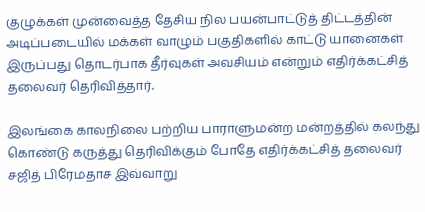குழுக்கள் முன்வைத்த தேசிய நில பயன்பாட்டுத் திட்டத்தின் அடிப்படையில் மக்கள் வாழும் பகுதிகளில் காட்டு யானைகள் இருப்பது தொடர்பாக தீர்வுகள் அவசியம் என்றும் எதிர்க்கட்சித் தலைவர் தெரிவித்தார்.

இலங்கை காலநிலை பற்றிய பாராளுமன்ற மன்றத்தில் கலந்து கொண்டு கருத்து தெரிவிக்கும் போதே எதிர்க்கட்சித் தலைவர் சஜித் பிரேமதாச இவ்வாறு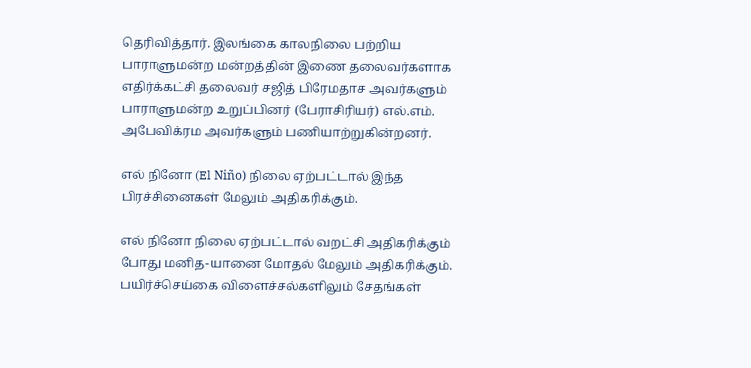தெரிவித்தார். இலங்கை காலநிலை பற்றிய பாராளுமன்ற மன்றத்தின் இணை தலைவர்களாக எதிர்க்கட்சி தலைவர் சஜித் பிரேமதாச அவர்களும் பாராளுமன்ற உறுப்பினர் (பேராசிரியர்) எல்.எம். அபேவிக்ரம அவர்களும் பணியாற்றுகின்றனர்.

எல் நினோ (El Niño) நிலை ஏற்பட்டால் இந்த பிரச்சினைகள் மேலும் அதிகரிக்கும்.

எல் நினோ நிலை ஏற்பட்டால் வறட்சி அதிகரிக்கும் போது மனித-யானை மோதல் மேலும் அதிகரிக்கும். பயிர்ச்செய்கை விளைச்சல்களிலும் சேதங்கள்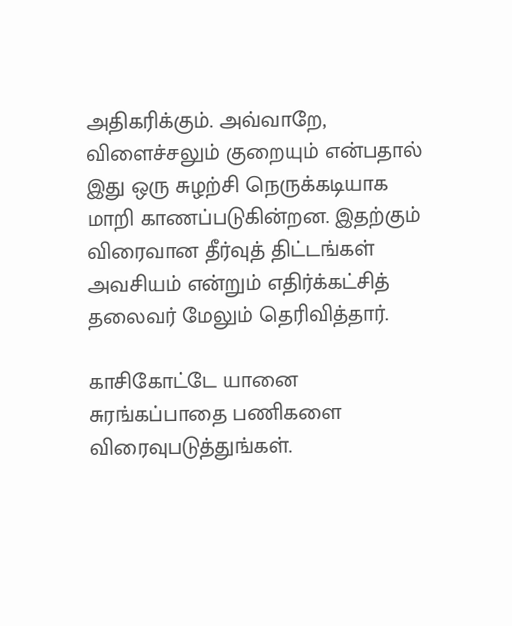அதிகரிக்கும். அவ்வாறே, விளைச்சலும் குறையும் என்பதால் இது ஒரு சுழற்சி நெருக்கடியாக மாறி காணப்படுகின்றன. இதற்கும் விரைவான தீர்வுத் திட்டங்கள் அவசியம் என்றும் எதிர்க்கட்சித் தலைவர் மேலும் தெரிவித்தார்.

காசிகோட்டே யானை சுரங்கப்பாதை பணிகளை விரைவுபடுத்துங்கள்.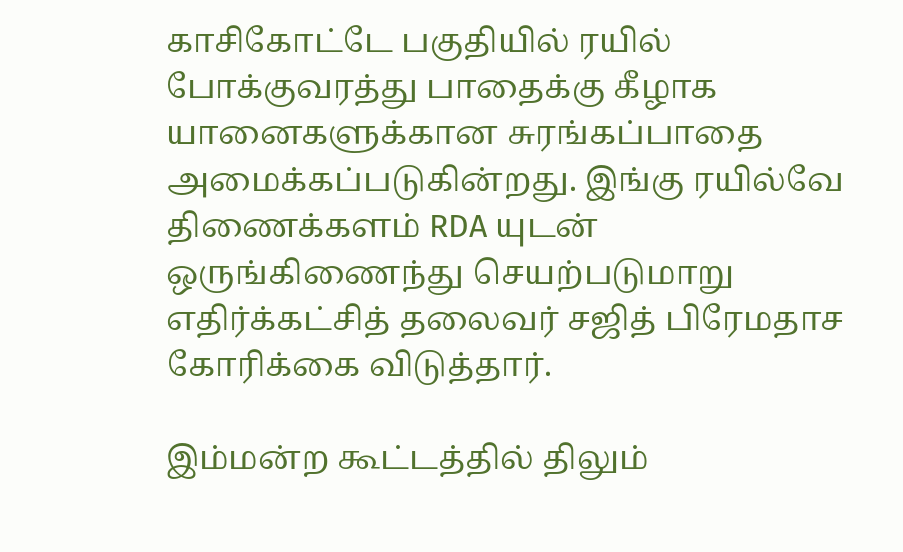காசிகோட்டே பகுதியில் ரயில் போக்குவரத்து பாதைக்கு கீழாக யானைகளுக்கான சுரங்கப்பாதை அமைக்கப்படுகின்றது. இங்கு ரயில்வே திணைக்களம் RDA யுடன் ஒருங்கிணைந்து செயற்படுமாறு எதிர்க்கட்சித் தலைவர் சஜித் பிரேமதாச கோரிக்கை விடுத்தார்.

இம்மன்ற கூட்டத்தில் திலும்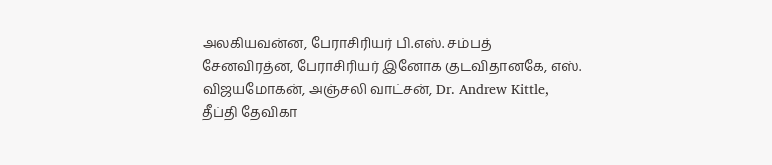அலகியவன்ன, பேராசிரியர் பி.எஸ். சம்பத் சேனவிரத்ன, பேராசிரியர் இனோக குடவிதானகே, எஸ். விஜயமோகன், அஞ்சலி வாட்சன், Dr. Andrew Kittle, தீப்தி தேவிகா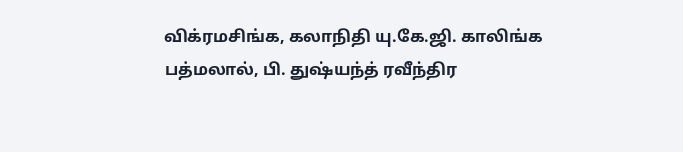விக்ரமசிங்க, கலாநிதி யு.கே.ஜி. காலிங்க பத்மலால், பி. துஷ்யந்த் ரவீந்திர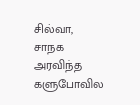சில்வா, சாநக அரவிந்த களுபோவில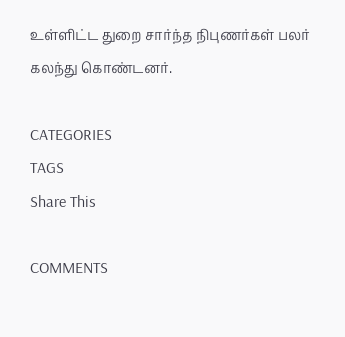உள்ளிட்ட துறை சார்ந்த நிபுணர்கள் பலர் கலந்து கொண்டனர்.

CATEGORIES
TAGS
Share This

COMMENTS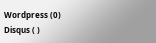Wordpress (0)
Disqus ( )